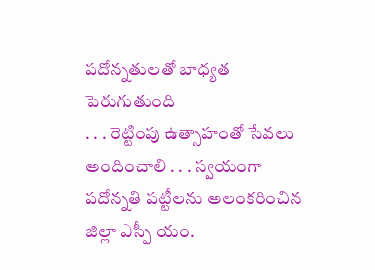పదోన్నతులతో బాధ్యత పెరుగుతుంది
. . . రెట్టింపు ఉత్సాహంతో సేవలు అందించాలి . . . స్వయంగా పదోన్నతి పట్టీలను అలంకరించిన జిల్లా ఎస్పీ యం.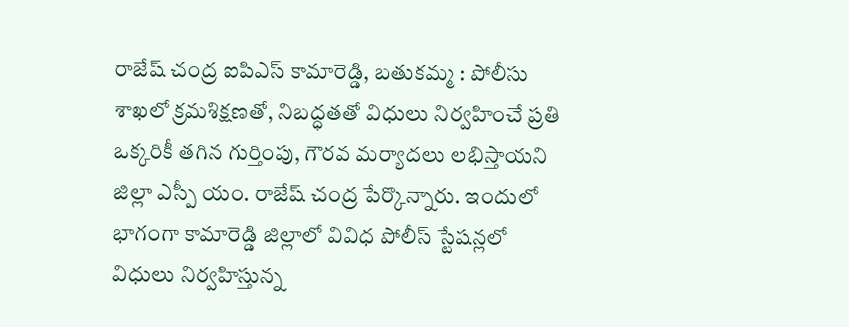రాజేష్ చంద్ర ఐపిఎస్ కామారెడ్డి, బతుకమ్మ : పోలీసు శాఖలో క్రమశిక్షణతో, నిబద్ధతతో విధులు నిర్వహించే ప్రతి ఒక్కరికీ తగిన గుర్తింపు, గౌరవ మర్యాదలు లభిస్తాయని జిల్లా ఎస్పీ యం. రాజేష్ చంద్ర పేర్కొన్నారు. ఇందులో భాగంగా కామారెడ్డి జిల్లాలో వివిధ పోలీస్ స్టేషన్లలో విధులు నిర్వహిస్తున్న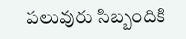పలువురు సిబ్బందికి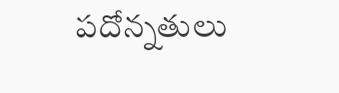పదోన్నతులు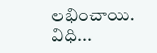లభించాయి. విధి...